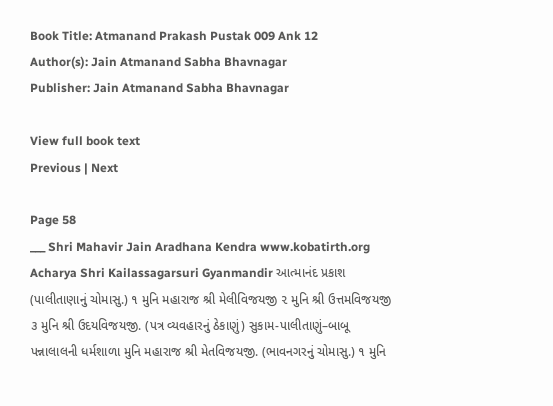Book Title: Atmanand Prakash Pustak 009 Ank 12
Author(s): Jain Atmanand Sabha Bhavnagar
Publisher: Jain Atmanand Sabha Bhavnagar

View full book text
Previous | Next

Page 58
___ Shri Mahavir Jain Aradhana Kendra www.kobatirth.org Acharya Shri Kailassagarsuri Gyanmandir આત્માનંદ પ્રકાશ (પાલીતાણાનું ચોમાસુ.) ૧ મુનિ મહારાજ શ્રી મેલીવિજયજી ૨ મુનિ શ્રી ઉત્તમવિજયજી ૩ મુનિ શ્રી ઉદયવિજયજી. (પત્ર વ્યવહારનું ઠેકાણું) સુકામ-પાલીતાણું–બાબૂ પન્નાલાલની ધર્મશાળા મુનિ મહારાજ શ્રી મેતવિજયજી. (ભાવનગરનું ચોમાસુ.) ૧ મુનિ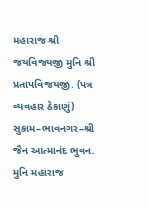મહારાજ શ્રી જયવિજ્યજી મુનિ શ્રી પ્રતાપવિજયજી. (પત્ર વ્યવહાર ઠેકાણું) સુકામ–ભાવનગર–શ્રી જૈન આત્માનંદ ભુવન. મુનિ મહારાજ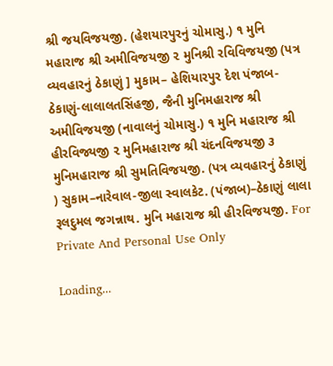શ્રી જયવિજયજી. (હેશયારપુરનું ચોમાસુ.) ૧ મુનિ મહારાજ શ્રી અમીવિજયજી ૨ મુનિશ્રી રવિવિજયજી (પત્ર વ્યવહારનું ઠેકાણું ] મુકામ– હેશિયારપુર દેશ પંજાબ-ઠેકાણું-લાલાલતસિંહજી, જૈની મુનિમહારાજ શ્રી અમીવિજયજી (નાવાલનું ચોમાસુ.) ૧ મુનિ મહારાજ શ્રી હીરવિજ્યજી ૨ મુનિમહારાજ શ્રી ચંદનવિજયજી ૩ મુનિમહારાજ શ્રી સુમતિવિજયજી. (પત્ર વ્યવહારનું ઠેકાણું ) સુકામ–નારેવાલ-જીલા સ્વાલકેટ. (પંજાબ)–ઠેકાણું લાલા રૂલદુમલ જગન્નાથ. મુનિ મહારાજ શ્રી હીરવિજયજી. For Private And Personal Use Only

Loading...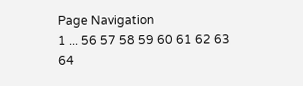Page Navigation
1 ... 56 57 58 59 60 61 62 63 64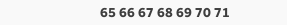65 66 67 68 69 70 71